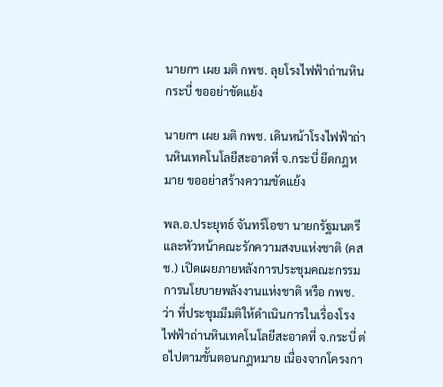นายกฯ เผย มติ กพช. ลุยโรงไฟฟ้าถ่านหินกระบี่ ขออย่าขัดแย้ง

นายกฯ เผย มติ กพช. เดินหน้าโรงไฟฟ้าถ่านหินเทคโนโลยีสะอาดที่ จ.กระบี่ ยึดกฎหมาย ขออย่าสร้างความขัดแย้ง

พล.อ.ประยุทธ์ จันทร์โอชา นายกรัฐมนตรี และหัวหน้าคณะรักความสงบแห่งชาติ (คสช.) เปิดเผยภายหลังการประชุมคณะกรรมการนโยบายพลังงานแห่งชาติ หรือ กพช. ว่า ที่ประชุมมีมติให้ดำเนินการในเรื่องโรงไฟฟ้าถ่านหินเทคโนโลยีสะอาดที่ จ.กระบี่ ต่อไปตามขั้นตอนกฎหมาย เนื่องจากโครงกา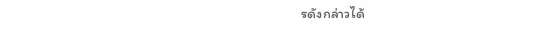รดังกล่าวได้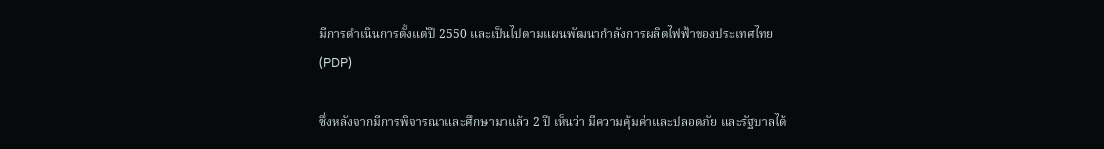มีการดำเนินการตั้งแต่ปี 2550 และเป็นไปตามแผนพัฒนากำลังการผลิตไฟฟ้าของประเทศไทย (PDP)

ซึ่งหลังจากมีการพิจารณาและศึกษามาแล้ว 2 ปี เห็นว่า มีความคุ้มค่าและปลอดภัย และรัฐบาลได้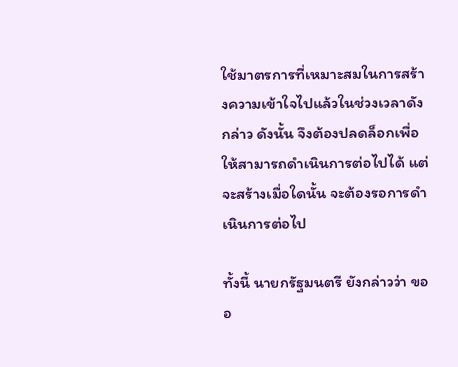ใช้มาตรการที่เหมาะสมในการสร้างความเข้าใจไปแล้วในช่วงเวลาดังกล่าว ดังนั้น จึงต้องปลดล็อกเพื่อให้สามารถดำเนินการต่อไปได้ แต่จะสร้างเมื่อใดนั้น จะต้องรอการดำเนินการต่อไป

ทั้งนี้ นายกรัฐมนตรี ยังกล่าวว่า ขออ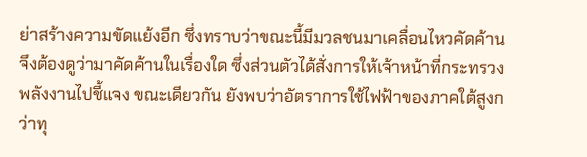ย่าสร้างความขัดแย้งอีก ซึ่งทราบว่าขณะนี้มีมวลชนมาเคลื่อนไหวคัดค้าน จึงต้องดูว่ามาคัดค้านในเรื่องใด ซึ่งส่วนตัวได้สั่งการให้เจ้าหน้าที่กระทรวงพลังงานไปชี้แจง ขณะเดียวกัน ยังพบว่าอัตราการใช้ไฟฟ้าของภาคใต้สูงกว่าทุ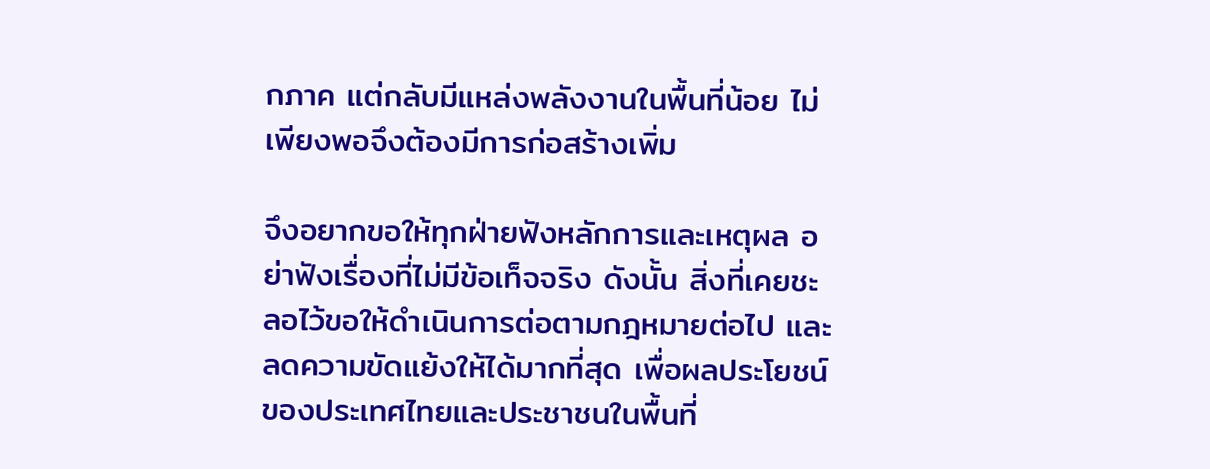กภาค แต่กลับมีแหล่งพลังงานในพื้นที่น้อย ไม่เพียงพอจึงต้องมีการก่อสร้างเพิ่ม

จึงอยากขอให้ทุกฝ่ายฟังหลักการและเหตุผล อย่าฟังเรื่องที่ไม่มีข้อเท็จจริง ดังนั้น สิ่งที่เคยชะลอไว้ขอให้ดำเนินการต่อตามกฎหมายต่อไป และลดความขัดแย้งให้ได้มากที่สุด เพื่อผลประโยชน์ของประเทศไทยและประชาชนในพื้นที่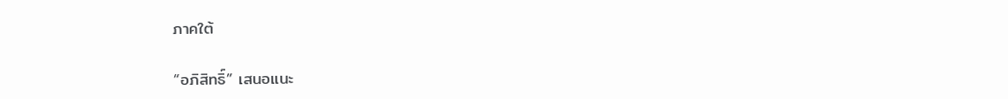ภาคใต้

“อภิสิทธิ์” เสนอแนะ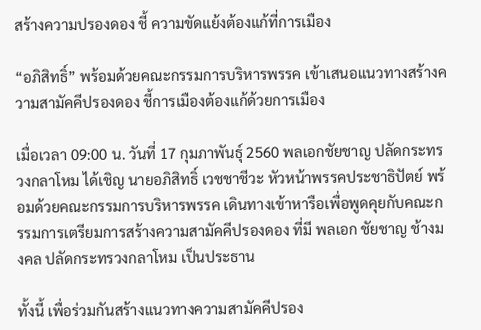สร้างความปรองดอง ชี้ ความขัดแย้งต้องแก้ที่การเมือง

“อภิสิทธิ์” พร้อมด้วยคณะกรรมการบริหารพรรค เข้าเสนอแนวทางสร้างความสามัคคีปรองดอง ชี้การเมืองต้องแก้ด้วยการเมือง

เมื่อเวลา 09:00 น. วันที่ 17 กุมภาพันธุ์ 2560 พลเอกชัยชาญ ปลัดกระทรวงกลาโหม ได้เชิญ นายอภิสิทธิ์ เวชชาชีวะ หัวหน้าพรรคประชาธิปัตย์ พร้อมด้วยคณะกรรมการบริหารพรรค เดินทางเข้าหารือเพื่อพูดคุยกับคณะกรรมการเตรียมการสร้างความสามัคคีปรองดอง ที่มี พลเอก ชัยชาญ ช้างมงคล ปลัดกระทรวงกลาโหม เป็นประธาน

ทั้งนี้ เพื่อร่วมกันสร้างแนวทางความสามัคคีปรอง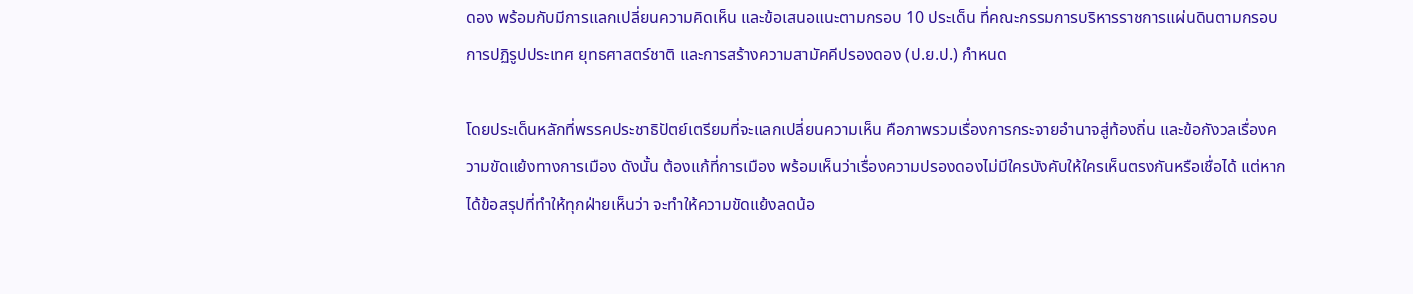ดอง พร้อมกับมีการแลกเปลี่ยนความคิดเห็น และข้อเสนอแนะตามกรอบ 10 ประเด็น ที่คณะกรรมการบริหารราชการแผ่นดินตามกรอบการปฏิรูปประเทศ ยุทธศาสตร์ชาติ และการสร้างความสามัคคีปรองดอง (ป.ย.ป.) กำหนด

โดยประเด็นหลักที่พรรคประชาธิปัตย์เตรียมที่จะแลกเปลี่ยนความเห็น คือภาพรวมเรื่องการกระจายอำนาจสู่ท้องถิ่น และข้อกังวลเรื่องความขัดแย้งทางการเมือง ดังนั้น ต้องแก้ที่การเมือง พร้อมเห็นว่าเรื่องความปรองดองไม่มีใครบังคับให้ใครเห็นตรงกันหรือเชื่อได้ แต่หากได้ข้อสรุปที่ทำให้ทุกฝ่ายเห็นว่า จะทำให้ความขัดแย้งลดน้อ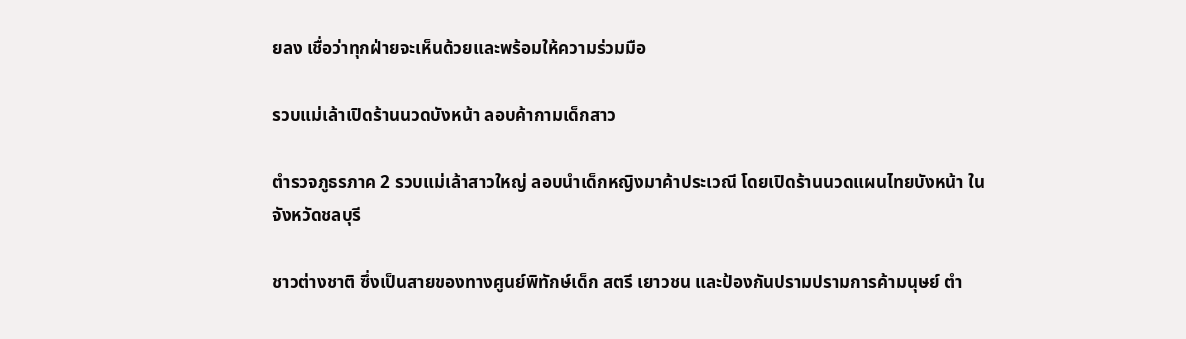ยลง เชื่อว่าทุกฝ่ายจะเห็นด้วยและพร้อมให้ความร่วมมือ

รวบแม่เล้าเปิดร้านนวดบังหน้า ลอบค้ากามเด็กสาว

ตำรวจภูธรภาค 2 รวบแม่เล้าสาวใหญ่ ลอบนำเด็กหญิงมาค้าประเวณี โดยเปิดร้านนวดแผนไทยบังหน้า ในจังหวัดชลบุรี

ชาวต่างชาติ ซึ่งเป็นสายของทางศูนย์พิทักษ์เด็ก สตรี เยาวชน และป้องกันปรามปรามการค้ามนุษย์ ตำ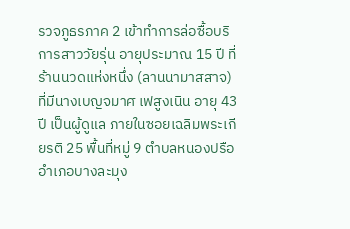รวจภูธรภาค 2 เข้าทำการล่อซื้อบริการสาววัยรุ่น อายุประมาณ 15 ปี ที่ร้านนวดแห่งหนึ่ง (ลานนามาสสาจ) ที่มีนางเบญจมาศ เฟสูงเนิน อายุ 43 ปี เป็นผู้ดูแล ภายในซอยเฉลิมพระเกียรติ 25 พื้นที่หมู่ 9 ตำบลหนองปรือ อำเภอบางละมุง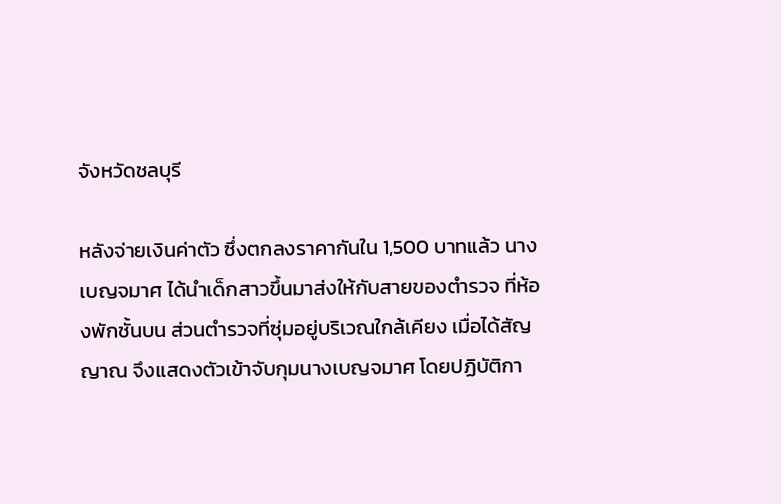จังหวัดชลบุรี

หลังจ่ายเงินค่าตัว ซึ่งตกลงราคากันใน 1,500 บาทแล้ว นางเบญจมาศ ได้นำเด็กสาวขึ้นมาส่งให้กับสายของตำรวจ ที่ห้องพักชั้นบน ส่วนตำรวจที่ซุ่มอยู่บริเวณใกล้เคียง เมื่อได้สัญญาณ จึงแสดงตัวเข้าจับกุมนางเบญจมาศ โดยปฏิบัติกา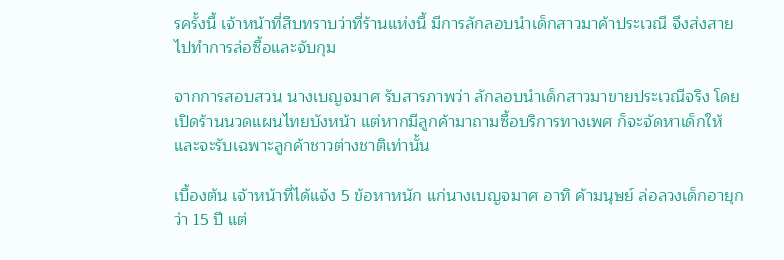รครั้งนี้ เจ้าหน้าที่สืบทราบว่าที่ร้านแห่งนี้ มีการลักลอบนำเด็กสาวมาค้าประเวณี จึงส่งสายไปทำการล่อซื้อและจับกุม

จากการสอบสวน นางเบญจมาศ รับสารภาพว่า ลักลอบนำเด็กสาวมาขายประเวณีจริง โดยเปิดร้านนวดแผนไทยบังหน้า แต่หากมีลูกค้ามาถามซื้อบริการทางเพศ ก็จะจัดหาเด็กให้ และจะรับเฉพาะลูกค้าชาวต่างชาติเท่านั้น

เบื้องต้น เจ้าหน้าที่ได้แจ้ง 5 ข้อหาหนัก แก่นางเบญจมาศ อาทิ ค้ามนุษย์ ล่อลวงเด็กอายุกว่า 15 ปี แต่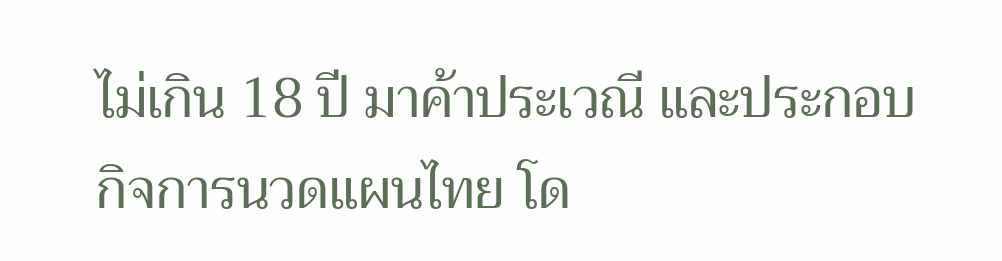ไม่เกิน 18 ปี มาค้าประเวณี และประกอบกิจการนวดแผนไทย โด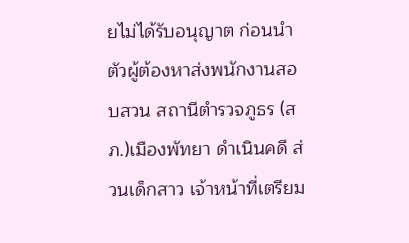ยไม่ได้รับอนุญาต ก่อนนำตัวผู้ต้องหาส่งพนักงานสอบสวน สถานีตำรวจภูธร (สภ.)เมืองพัทยา ดำเนินคดี ส่วนเด็กสาว เจ้าหน้าที่เตรียม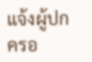แจ้งผู้ปกครอ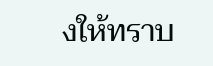งให้ทราบ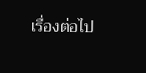เรื่องต่อไป